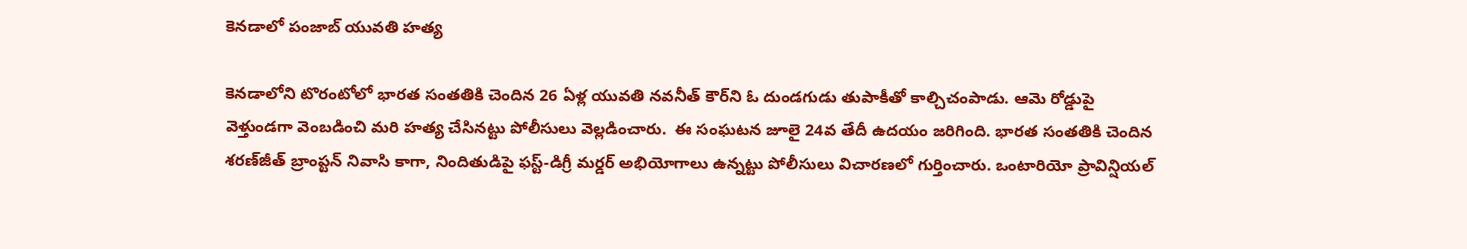కెనడాలో పంజాబ్ యువతి హత్య

కెనడాలోని టొరంటోలో భారత సంతతికి చెందిన 26 ఏళ్ల యువతి నవనీత్ కౌర్‌ని ఓ దుండగుడు తుపాకీతో కాల్చిచంపాడు. ఆమె రోడ్డుపై వెళ్తుండగా వెంబడించి మరి హత్య చేసినట్టు పోలీసులు వెల్లడించారు.  ఈ సంఘటన జూలై 24వ తేదీ ఉదయం జరిగింది. భారత సంతతికి చెందిన శరణ్‌జీత్ బ్రాంప్టన్ నివాసి కాగా, నిందితుడిపై ఫస్ట్-డిగ్రీ మర్డర్ అభియోగాలు ఉన్నట్టు పోలీసులు విచారణలో గుర్తించారు. ఒంటారియో ప్రావిన్షియల్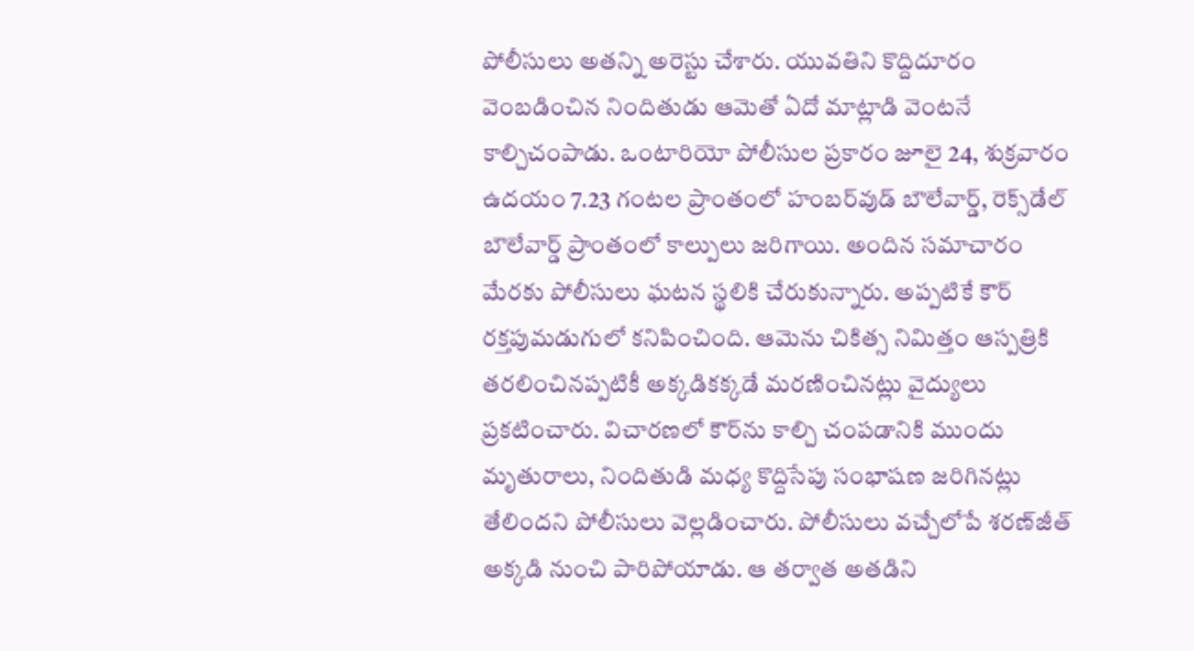పోలీసులు అతన్ని అరెస్టు చేశారు. యువతిని కొద్దిదూరం వెంబడించిన నిందితుడు ఆమెతో ఏదో మాట్లాడి వెంటనే కాల్చిచంపాడు. ఒంటారియో పోలీసుల ప్రకారం జూలై 24, శుక్రవారం ఉదయం 7.23 గంటల ప్రాంతంలో హంబర్‌వుడ్ బౌలేవార్డ్, రెక్స్‌డేల్ బౌలేవార్డ్ ప్రాంతంలో కాల్పులు జరిగాయి. అందిన సమాచారం మేరకు పోలీసులు ఘటన స్థలికి చేరుకున్నారు. అప్పటికే కౌర్ రక్తపుమడుగులో కనిపించింది. ఆమెను చికిత్స నిమిత్తం ఆస్పత్రికి తరలించినప్పటికీ అక్కడికక్కడే మరణించినట్లు వైద్యులు ప్రకటించారు. విచారణలో కౌర్‌ను కాల్చి చంపడానికి ముందు మృతురాలు, నిందితుడి మధ్య కొద్దిసేపు సంభాషణ జరిగినట్లు తేలిందని పోలీసులు వెల్లడించారు. పోలీసులు వచ్చేలోపే శరణ్‌జీత్ అక్కడి నుంచి పారిపోయాడు. ఆ తర్వాత అతడిని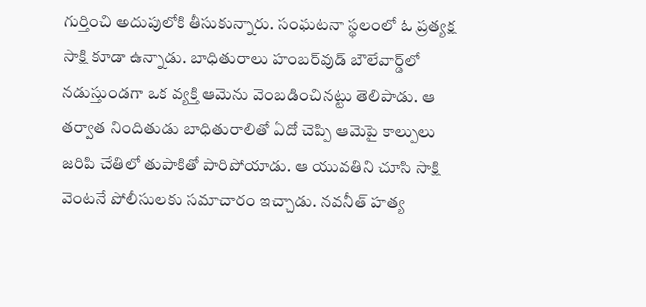గుర్తించి అదుపులోకి తీసుకున్నారు. సంఘటనా స్థలంలో ఓ ప్రత్యక్ష సాక్షి కూడా ఉన్నాడు. బాధితురాలు హంబర్‌వుడ్ బౌలేవార్డ్‌లో నడుస్తుండగా ఒక వ్యక్తి ఆమెను వెంబడించినట్టు తెలిపాడు. ఆ తర్వాత నిందితుడు బాధితురాలితో ఏదో చెప్పి ఆమెపై కాల్పులు జరిపి చేతిలో తుపాకితో పారిపోయాడు. ఆ యువతిని చూసి సాక్షి వెంటనే పోలీసులకు సమాచారం ఇచ్చాడు. నవనీత్ హత్య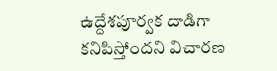ఉద్దేశపూర్వక దాడిగా కనిపిస్తోందని విచారణ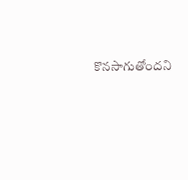కొనసాగుతోందని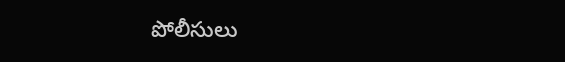పోలీసులు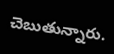చెబుతున్నారు.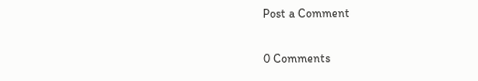Post a Comment

0 Comments